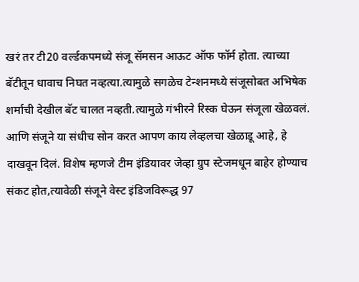खरं तर टी20 वर्ल्डकपमध्ये संजू सॅमसन आऊट ऑफ फॉर्म होता. त्याच्या बॅटीतून धावाच निघत नव्हत्या.त्यामुळे सगळेच टेन्शनमध्ये संजूसोबत अभिषेक शर्माची देखील बॅट चालत नव्हती.त्यामुळे गंभीरने रिस्क घेऊन संजूला खेळवलं. आणि संजूने या संधीच सोन करत आपण काय लेव्हलचा खेळाडू आहे, हे दाखवून दिलं. विशेष म्हणजे टीम इंडियावर जेव्हा ग्रुप स्टेजमधून बाहेर होण्याच संकट होत,त्यावेळी संजूने वेस्ट इंडिजविरूद्ध 97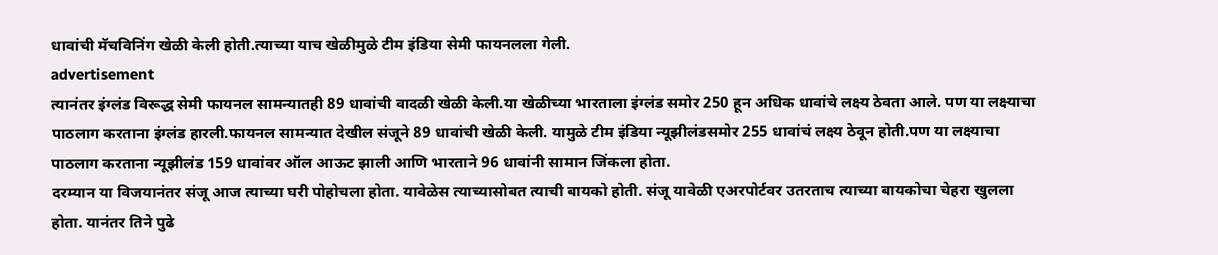धावांची मॅचविनिंग खेळी केली होती.त्याच्या याच खेळीमुळे टीम इंडिया सेमी फायनलला गेली.
advertisement
त्यानंतर इंग्लंड विरूद्ध सेमी फायनल सामन्यातही 89 धावांची वादळी खेळी केली.या खेळीच्या भारताला इंग्लंड समोर 250 हून अधिक धावांचे लक्ष्य ठेवता आले. पण या लक्ष्याचा पाठलाग करताना इंग्लंड हारली.फायनल सामन्यात देखील संजूने 89 धावांची खेळी केली. यामुळे टीम इंडिया न्यूझीलंडसमोर 255 धावांचं लक्ष्य ठेवून होती.पण या लक्ष्याचा पाठलाग करताना न्यूझीलंड 159 धावांवर ऑल आऊट झाली आणि भारताने 96 धावांनी सामान जिंकला होता.
दरम्यान या विजयानंतर संजू आज त्याच्या घरी पोहोचला होता. यावेळेस त्याच्यासोबत त्याची बायको होती. संजू यावेळी एअरपोर्टवर उतरताच त्याच्या बायकोचा चेहरा खुलला होता. यानंतर तिने पुढे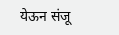येऊन संजू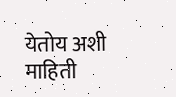येतोय अशी माहिती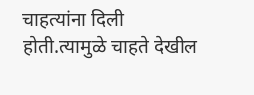चाहत्यांना दिली होती.त्यामुळे चाहते देखील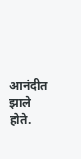आनंदीत झाले होते.